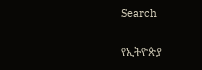Search

የኢትዮጵያ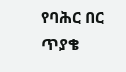የባሕር በር ጥያቄ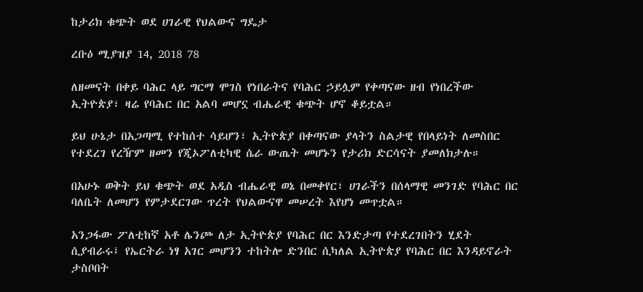ከታሪክ ቁጭት ወደ ሀገራዊ የህልውና ግዴታ

ረቡዕ ሚያዝያ 14, 2018 78

ለዘመናት በቀይ ባሕር ላይ ግርማ ሞገስ የነበራትና የባሕር ኃይሏም የቀጣናው ዘብ የነበረችው ኢትዮጵያ፣ ዛሬ የባሕር በር አልባ መሆኗ ብሔራዊ ቁጭት ሆኖ ቆይቷል።

ይህ ሁኔታ በአጋጣሚ የተከሰተ ሳይሆን፣ ኢትዮጵያ በቀጣናው ያላትን ስልታዊ የበላይነት ለመስበር የተደረገ የረዥም ዘመን የጂኦፖለቲካዊ ሴራ ውጤት መሆኑን የታሪክ ድርሳናት ያመለክታሉ።

በአሁኑ ወቅት ይህ ቁጭት ወደ አዲስ ብሔራዊ ወኔ በመቀየር፣ ሀገራችን በሰላማዊ መንገድ የባሕር በር ባለቤት ለመሆን የምታደርገው ጥረት የህልውናዋ መሠረት እየሆነ መጥቷል።

አንጋፋው ፖለቲከኛ አቶ ሌንጮ ለታ ኢትዮጵያ የባሕር በር እንድታጣ የተደረገበትን ሂደት ሲያብራሩ፤ የኤርትራ ነፃ አገር መሆንን ተከትሎ ድንበር ሲካለል ኢትዮጵያ የባሕር በር እንዳይኖራት ታስቦበት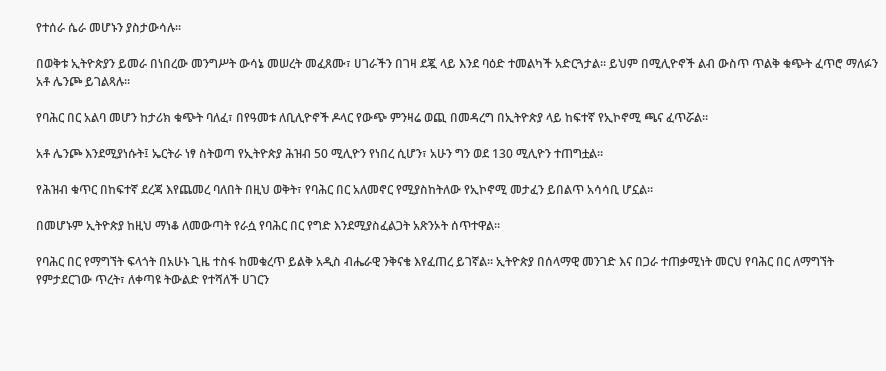የተሰራ ሴራ መሆኑን ያስታውሳሉ።

በወቅቱ ኢትዮጵያን ይመራ በነበረው መንግሥት ውሳኔ መሠረት መፈጸሙ፣ ሀገራችን በገዛ ደጇ ላይ እንደ ባዕድ ተመልካች አድርጓታል። ይህም በሚሊዮኖች ልብ ውስጥ ጥልቅ ቁጭት ፈጥሮ ማለፉን አቶ ሌንጮ ይገልጻሉ።

የባሕር በር አልባ መሆን ከታሪክ ቁጭት ባለፈ፣ በየዓመቱ ለቢሊዮኖች ዶላር የውጭ ምንዛሬ ወጪ በመዳረግ በኢትዮጵያ ላይ ከፍተኛ የኢኮኖሚ ጫና ፈጥሯል።

አቶ ሌንጮ እንደሚያነሱት፤ ኤርትራ ነፃ ስትወጣ የኢትዮጵያ ሕዝብ 50 ሚሊዮን የነበረ ሲሆን፣ አሁን ግን ወደ 130 ሚሊዮን ተጠግቷል።

የሕዝብ ቁጥር በከፍተኛ ደረጃ እየጨመረ ባለበት በዚህ ወቅት፣ የባሕር በር አለመኖር የሚያስከትለው የኢኮኖሚ መታፈን ይበልጥ አሳሳቢ ሆኗል።

በመሆኑም ኢትዮጵያ ከዚህ ማነቆ ለመውጣት የራሷ የባሕር በር የግድ እንደሚያስፈልጋት አጽንኦት ሰጥተዋል።

የባሕር በር የማግኘት ፍላጎት በአሁኑ ጊዜ ተስፋ ከመቁረጥ ይልቅ አዲስ ብሔራዊ ንቅናቄ እየፈጠረ ይገኛል። ኢትዮጵያ በሰላማዊ መንገድ እና በጋራ ተጠቃሚነት መርህ የባሕር በር ለማግኘት የምታደርገው ጥረት፣ ለቀጣዩ ትውልድ የተሻለች ሀገርን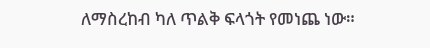ለማስረከብ ካለ ጥልቅ ፍላጎት የመነጨ ነው።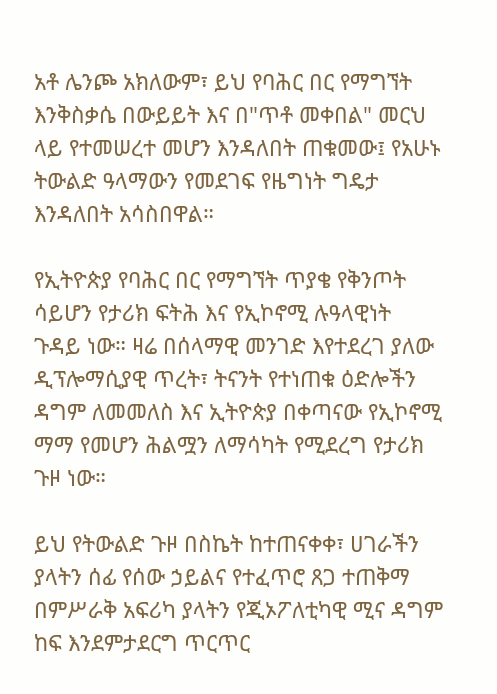አቶ ሌንጮ አክለውም፣ ይህ የባሕር በር የማግኘት እንቅስቃሴ በውይይት እና በ"ጥቶ መቀበል" መርህ ላይ የተመሠረተ መሆን እንዳለበት ጠቁመው፤ የአሁኑ ትውልድ ዓላማውን የመደገፍ የዜግነት ግዴታ እንዳለበት አሳስበዋል።

የኢትዮጵያ የባሕር በር የማግኘት ጥያቄ የቅንጦት ሳይሆን የታሪክ ፍትሕ እና የኢኮኖሚ ሉዓላዊነት ጉዳይ ነው። ዛሬ በሰላማዊ መንገድ እየተደረገ ያለው ዲፕሎማሲያዊ ጥረት፣ ትናንት የተነጠቁ ዕድሎችን ዳግም ለመመለስ እና ኢትዮጵያ በቀጣናው የኢኮኖሚ ማማ የመሆን ሕልሟን ለማሳካት የሚደረግ የታሪክ ጉዞ ነው።

ይህ የትውልድ ጉዞ በስኬት ከተጠናቀቀ፣ ሀገራችን ያላትን ሰፊ የሰው ኃይልና የተፈጥሮ ጸጋ ተጠቅማ በምሥራቅ አፍሪካ ያላትን የጂኦፖለቲካዊ ሚና ዳግም ከፍ እንደምታደርግ ጥርጥር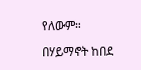የለውም።

በሃይማኖት ከበደ